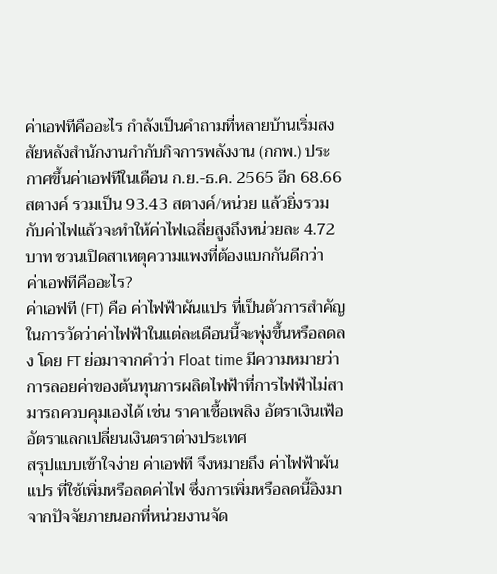ค่าเอฟทีคืออะไร กำลังเป็นคำถามที่หลายบ้านเริ่มสงสัยหลังสำนักงานกำกับกิจการพลังงาน (กกพ.) ประกาศขึ้นค่าเอฟทีในเดือน ก.ย.-ธ.ค. 2565 อีก 68.66 สตางค์ รวมเป็น 93.43 สตางค์/หน่วย แล้วยิ่งรวมกับค่าไฟแล้วจะทำให้ค่าไฟเฉลี่ยสูงถึงหน่วยละ 4.72 บาท ชวนเปิดสาเหตุความแพงที่ต้องแบกกันดีกว่า
ค่าเอฟทีคืออะไร?
ค่าเอฟที (FT) คือ ค่าไฟฟ้าผันแปร ที่เป็นตัวการสำคัญในการวัดว่าค่าไฟฟ้าในแต่ละเดือนนี้จะพุ่งขึ้นหรือลดลง โดย FT ย่อมาจากคำว่า Float time มีความหมายว่า การลอยค่าของต้นทุนการผลิตไฟฟ้าที่การไฟฟ้าไม่สามารถควบคุมเองได้ เช่น ราคาเชื้อเพลิง อัตราเงินเฟ้อ อัตราแลกเปลี่ยนเงินตราต่างประเทศ
สรุปแบบเข้าใจง่าย ค่าเอฟที จึงหมายถึง ค่าไฟฟ้าผันแปร ที่ใช้เพิ่มหรือลดค่าไฟ ซึ่งการเพิ่มหรือลดนี้อิงมาจากปัจจัยภายนอกที่หน่วยงานจัด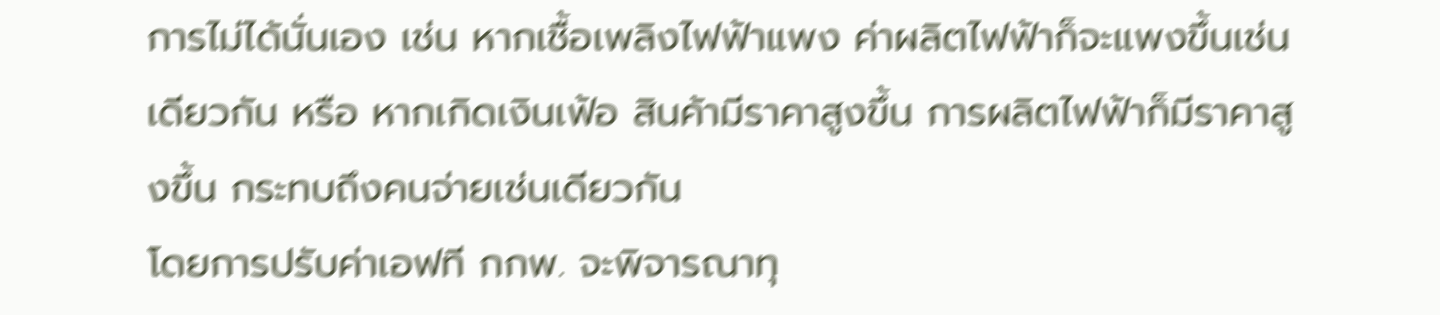การไม่ได้นั่นเอง เช่น หากเชื้อเพลิงไฟฟ้าแพง ค่าผลิตไฟฟ้าก็จะแพงขึ้นเช่นเดียวกัน หรือ หากเกิดเงินเฟ้อ สินค้ามีราคาสูงขึ้น การผลิตไฟฟ้าก็มีราคาสูงขึ้น กระทบถึงคนจ่ายเช่นเดียวกัน
โดยการปรับค่าเอฟที กกพ. จะพิจารณาทุ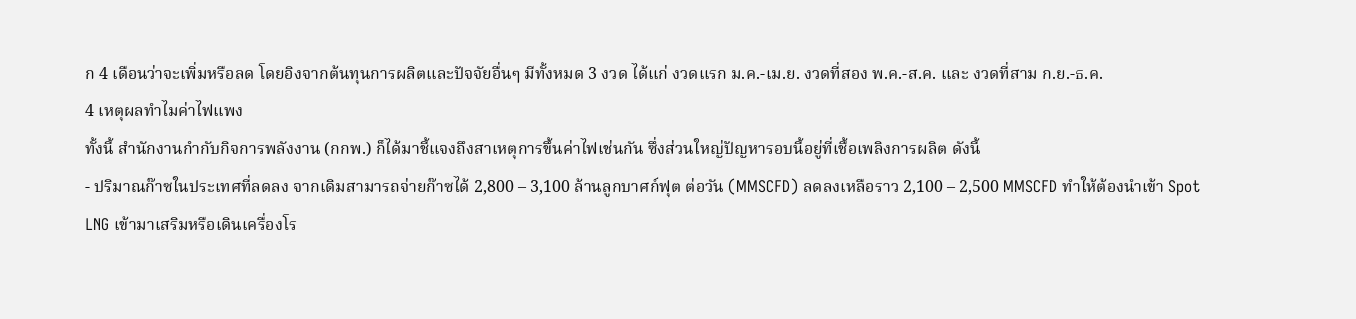ก 4 เดือนว่าจะเพิ่มหรือลด โดยอิงจากต้นทุนการผลิตและปัจจัยอื่นๆ มีทั้งหมด 3 งวด ได้แก่ งวดแรก ม.ค.-เม.ย. งวดที่สอง พ.ค.-ส.ค. และ งวดที่สาม ก.ย.-ธ.ค.
4 เหตุผลทำไมค่าไฟแพง
ทั้งนี้ สำนักงานกำกับกิจการพลังงาน (กกพ.) ก็ได้มาชี้แจงถึงสาเหตุการขึ้นค่าไฟเช่นกัน ซึ่งส่วนใหญ่ปัญหารอบนี้อยู่ที่เชื้อเพลิงการผลิต ดังนี้
- ปริมาณก๊าซในประเทศที่ลดลง จากเดิมสามารถจ่ายก๊าซได้ 2,800 – 3,100 ล้านลูกบาศก์ฟุต ต่อวัน (MMSCFD) ลดลงเหลือราว 2,100 – 2,500 MMSCFD ทำให้ต้องนำเข้า Spot LNG เข้ามาเสริมหรือเดินเครื่องโร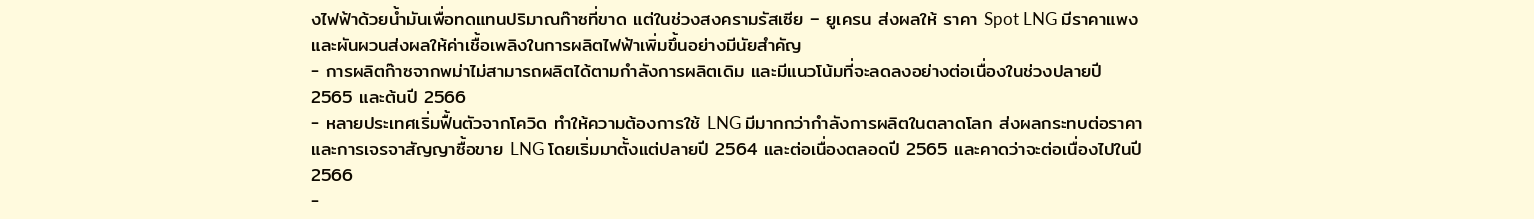งไฟฟ้าด้วยน้ำมันเพื่อทดแทนปริมาณก๊าซที่ขาด แต่ในช่วงสงครามรัสเซีย – ยูเครน ส่งผลให้ ราคา Spot LNG มีราคาแพงและผันผวนส่งผลให้ค่าเชื้อเพลิงในการผลิตไฟฟ้าเพิ่มขึ้นอย่างมีนัยสำคัญ
- การผลิตก๊าซจากพม่าไม่สามารถผลิตได้ตามกำลังการผลิตเดิม และมีแนวโน้มที่จะลดลงอย่างต่อเนื่องในช่วงปลายปี 2565 และต้นปี 2566
- หลายประเทศเริ่มฟื้นตัวจากโควิด ทำให้ความต้องการใช้ LNG มีมากกว่ากำลังการผลิตในตลาดโลก ส่งผลกระทบต่อราคาและการเจรจาสัญญาซื้อขาย LNG โดยเริ่มมาตั้งแต่ปลายปี 2564 และต่อเนื่องตลอดปี 2565 และคาดว่าจะต่อเนื่องไปในปี 2566
-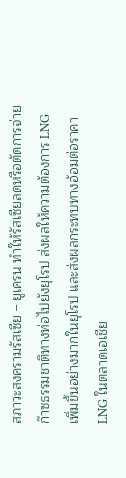สภาวะสงครามรัสเซีย – ยูเครน ทำให้รัสเซียลดหรือตัดการจ่ายก๊าซธรรมชาติทางท่อไปยังยุโรป ส่งผลให้ความต้องการ LNG เพิ่มขึ้นอย่างมากในยุโรป และส่งผลกระทบทางอ้อมต่อราคา LNG ในตลาดเอเชีย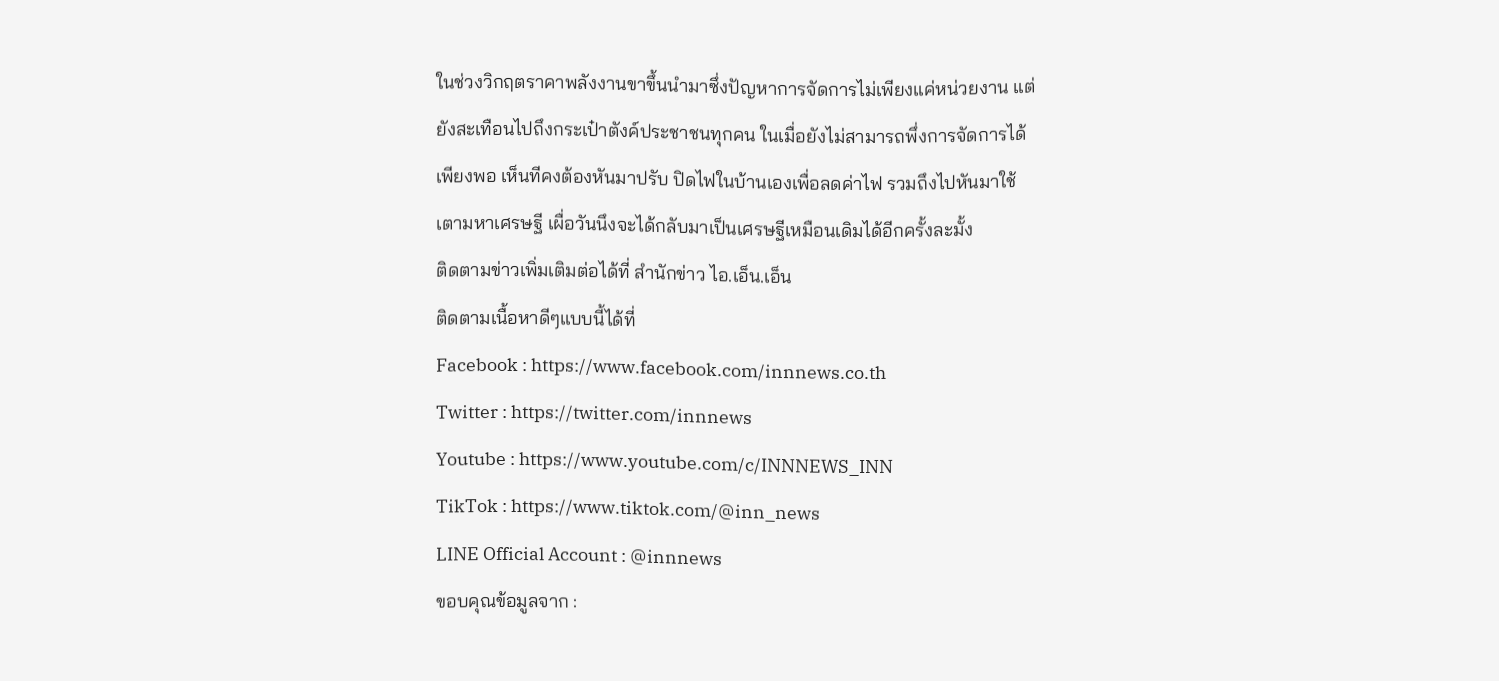ในช่วงวิกฤตราคาพลังงานขาขึ้นนำมาซึ่งปัญหาการจัดการไม่เพียงแค่หน่วยงาน แต่ยังสะเทือนไปถึงกระเป๋าตังค์ประชาชนทุกคน ในเมื่อยังไม่สามารถพึ่งการจัดการได้เพียงพอ เห็นทีคงต้องหันมาปรับ ปิดไฟในบ้านเองเพื่อลดค่าไฟ รวมถึงไปหันมาใช้เตามหาเศรษฐี เผื่อวันนึงจะได้กลับมาเป็นเศรษฐีเหมือนเดิมได้อีกครั้งละมั้ง
ติดตามข่าวเพิ่มเติมต่อได้ที่ สำนักข่าว ไอ.เอ็น.เอ็น
ติดตามเนื้อหาดีๆแบบนี้ได้ที่
Facebook : https://www.facebook.com/innnews.co.th
Twitter : https://twitter.com/innnews
Youtube : https://www.youtube.com/c/INNNEWS_INN
TikTok : https://www.tiktok.com/@inn_news
LINE Official Account : @innnews
ขอบคุณข้อมูลจาก :